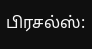பிரசல்ஸ்: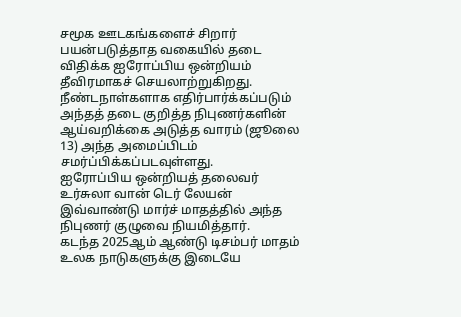சமூக ஊடகங்களைச் சிறார் பயன்படுத்தாத வகையில் தடை விதிக்க ஐரோப்பிய ஒன்றியம் தீவிரமாகச் செயலாற்றுகிறது.
நீண்டநாள்களாக எதிர்பார்க்கப்படும் அந்தத் தடை குறித்த நிபுணர்களின் ஆய்வறிக்கை அடுத்த வாரம் (ஜூலை 13) அந்த அமைப்பிடம் சமர்ப்பிக்கப்படவுள்ளது.
ஐரோப்பிய ஒன்றியத் தலைவர் உர்சுலா வான் டெர் லேயன் இவ்வாண்டு மார்ச் மாதத்தில் அந்த நிபுணர் குழுவை நியமித்தார்.
கடந்த 2025ஆம் ஆண்டு டிசம்பர் மாதம் உலக நாடுகளுக்கு இடையே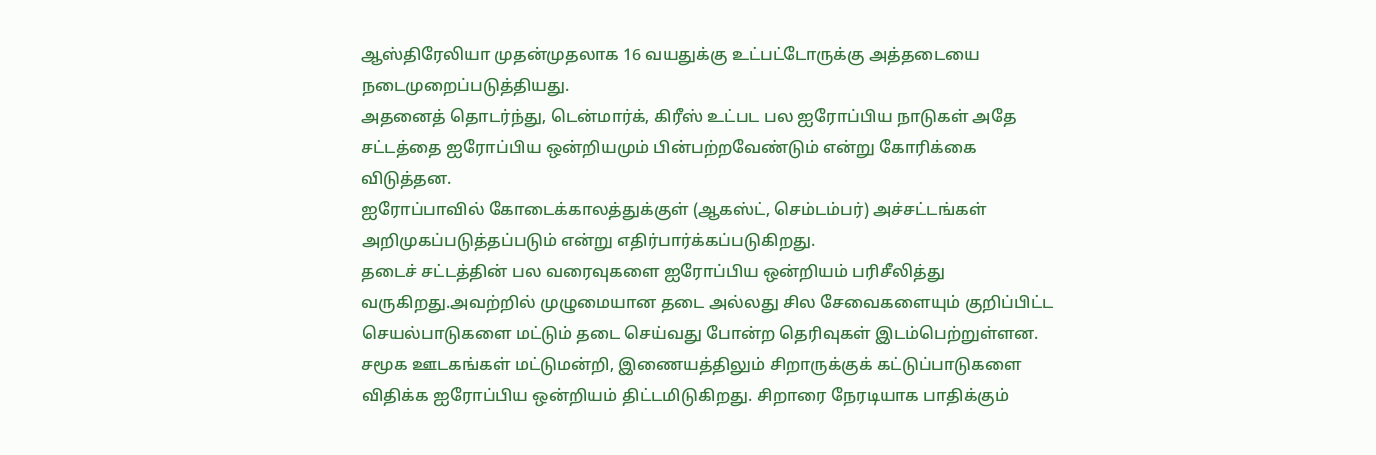ஆஸ்திரேலியா முதன்முதலாக 16 வயதுக்கு உட்பட்டோருக்கு அத்தடையை நடைமுறைப்படுத்தியது.
அதனைத் தொடர்ந்து, டென்மார்க், கிரீஸ் உட்பட பல ஐரோப்பிய நாடுகள் அதே சட்டத்தை ஐரோப்பிய ஒன்றியமும் பின்பற்றவேண்டும் என்று கோரிக்கை விடுத்தன.
ஐரோப்பாவில் கோடைக்காலத்துக்குள் (ஆகஸ்ட், செம்டம்பர்) அச்சட்டங்கள் அறிமுகப்படுத்தப்படும் என்று எதிர்பார்க்கப்படுகிறது.
தடைச் சட்டத்தின் பல வரைவுகளை ஐரோப்பிய ஒன்றியம் பரிசீலித்து வருகிறது.அவற்றில் முழுமையான தடை அல்லது சில சேவைகளையும் குறிப்பிட்ட செயல்பாடுகளை மட்டும் தடை செய்வது போன்ற தெரிவுகள் இடம்பெற்றுள்ளன.
சமூக ஊடகங்கள் மட்டுமன்றி, இணையத்திலும் சிறாருக்குக் கட்டுப்பாடுகளை விதிக்க ஐரோப்பிய ஒன்றியம் திட்டமிடுகிறது. சிறாரை நேரடியாக பாதிக்கும்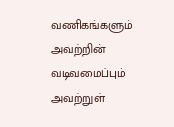வணிகங்களும் அவற்றின் வடிவமைப்பும் அவற்றுள்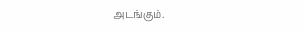அடங்கும்.